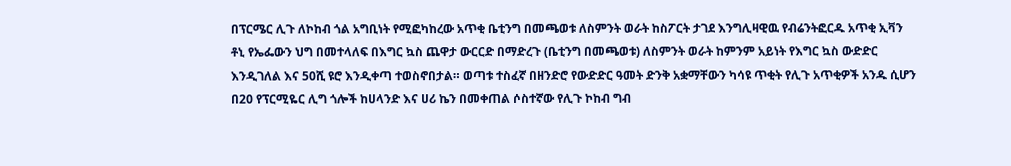በፕርሜር ሊጉ ለኮከብ ጎል አግቢነት የሚፎካከረው አጥቂ ቤቲንግ በመጫወቱ ለስምንት ወራት ከስፖርት ታገደ እንግሊዛዊዉ የብሬንትፎርዱ አጥቂ ኢቫን ቶኒ የኤፌውን ህግ በመተላለፍ በእግር ኳስ ጨዋታ ውርርድ በማድረጉ (ቤቲንግ በመጫወቱ) ለስምንት ወራት ከምንም አይነት የእግር ኳስ ውድድር እንዲገለል እና 50ሺ ዩሮ እንዲቀጣ ተወስኖበታል። ወጣቱ ተስፈኛ በዘንድሮ የውድድር ዓመት ድንቅ አቋማቸውን ካሳዩ ጥቂት የሊጉ አጥቂዎች አንዱ ሲሆን በ20 የፕርሚዬር ሊግ ጎሎች ከሀላንድ እና ሀሪ ኬን በመቀጠል ሶስተኛው የሊጉ ኮከብ ግብ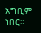አግቢም ነበር።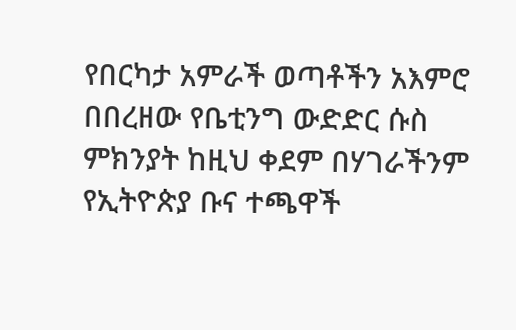የበርካታ አምራች ወጣቶችን አእምሮ በበረዘው የቤቲንግ ውድድር ሱስ ምክንያት ከዚህ ቀደም በሃገራችንም የኢትዮጵያ ቡና ተጫዋች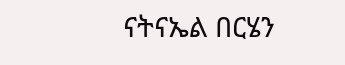ናትናኤል በርሄን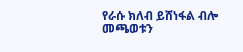የራሱ ክለብ ይሸነፋል ብሎ መጫወቱን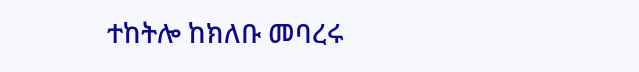ተከትሎ ከክለቡ መባረሩ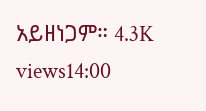አይዘነጋም። 4.3K views14:00